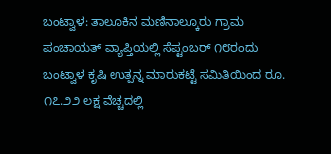ಬಂಟ್ವಾಳ: ತಾಲೂಕಿನ ಮಣಿನಾಲ್ಕೂರು ಗ್ರಾಮ ಪಂಚಾಯತ್ ವ್ಯಾಪ್ತಿಯಲ್ಲಿ ಸೆಪ್ಟಂಬರ್ ೧೮ರಂದು ಬಂಟ್ವಾಳ ಕೃಷಿ ಉತ್ಪನ್ನ ಮಾರುಕಟ್ಟೆ ಸಮಿತಿಯಿಂದ ರೂ. ೧೭.೨೨ ಲಕ್ಷ ವೆಚ್ಚದಲ್ಲಿ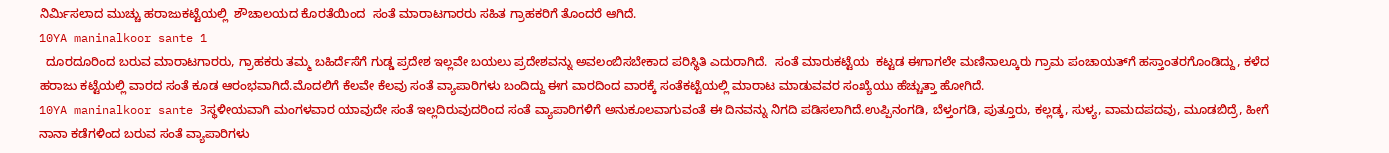ನಿರ್ಮಿಸಲಾದ ಮುಚ್ಚು ಹರಾಜುಕಟ್ಟೆಯಲ್ಲಿ  ಶೌಚಾಲಯದ ಕೊರತೆಯಿಂದ  ಸಂತೆ ಮಾರಾಟಗಾರರು ಸಹಿತ ಗ್ರಾಹಕರಿಗೆ ತೊಂದರೆ ಆಗಿದೆ.
10YA maninalkoor sante 1
  ದೂರದೂರಿಂದ ಬರುವ ಮಾರಾಟಗಾರರು, ಗ್ರಾಹಕರು ತಮ್ಮ ಬಹಿರ್ದೆಸೆಗೆ ಗುಡ್ಡ ಪ್ರದೇಶ ಇಲ್ಲವೇ ಬಯಲು ಪ್ರದೇಶವನ್ನು ಅವಲಂಬಿಸಬೇಕಾದ ಪರಿಸ್ಥಿತಿ ಎದುರಾಗಿದೆ.  ಸಂತೆ ಮಾರುಕಟ್ಟೆಯ  ಕಟ್ಟಡ ಈಗಾಗಲೇ ಮಣಿನಾಲ್ಕೂರು ಗ್ರಾಮ ಪಂಚಾಯತ್‌ಗೆ ಹಸ್ತಾಂತರಗೊಂಡಿದ್ದು, ಕಳೆದ ಹರಾಜು ಕಟ್ಟೆಯಲ್ಲಿ ವಾರದ ಸಂತೆ ಕೂಡ ಆರಂಭವಾಗಿದೆ.ಮೊದಲಿಗೆ ಕೆಲವೇ ಕೆಲವು ಸಂತೆ ವ್ಯಾಪಾರಿಗಳು ಬಂದಿದ್ದು ಈಗ ವಾರದಿಂದ ವಾರಕ್ಕೆ ಸಂತೆಕಟ್ಟೆಯಲ್ಲಿ ಮಾರಾಟ ಮಾಡುವವರ ಸಂಖ್ಯೆಯು ಹೆಚ್ಚುತ್ತಾ ಹೋಗಿದೆ.
10YA maninalkoor sante 3ಸ್ಥಳೀಯವಾಗಿ ಮಂಗಳವಾರ ಯಾವುದೇ ಸಂತೆ ಇಲ್ಲದಿರುವುದರಿಂದ ಸಂತೆ ವ್ಯಾಪಾರಿಗಳಿಗೆ ಅನುಕೂಲವಾಗುವಂತೆ ಈ ದಿನವನ್ನು ನಿಗದಿ ಪಡಿಸಲಾಗಿದೆ.ಉಪ್ಪಿನಂಗಡಿ, ಬೆಳ್ತಂಗಡಿ, ಪುತ್ತೂರು, ಕಲ್ಲಡ್ಕ, ಸುಳ್ಯ, ವಾಮದಪದವು, ಮೂಡಬಿದ್ರೆ, ಹೀಗೆ ನಾನಾ ಕಡೆಗಳಿಂದ ಬರುವ ಸಂತೆ ವ್ಯಾಪಾರಿಗಳು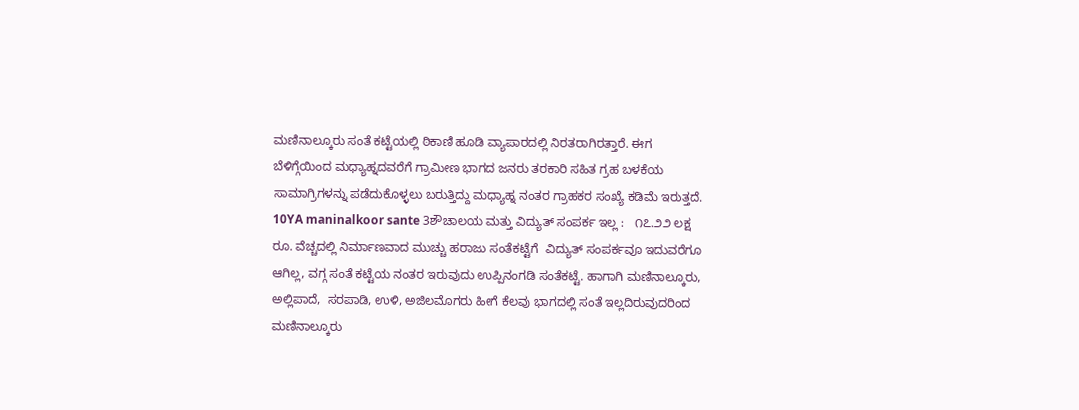ಮಣಿನಾಲ್ಕೂರು ಸಂತೆ ಕಟ್ಟೆಯಲ್ಲಿ ಠಿಕಾಣಿ ಹೂಡಿ ವ್ಯಾಪಾರದಲ್ಲಿ ನಿರತರಾಗಿರತ್ತಾರೆ. ಈಗ ಬೆಳಿಗ್ಗೆಯಿಂದ ಮಧ್ಯಾಹ್ನದವರೆಗೆ ಗ್ರಾಮೀಣ ಭಾಗದ ಜನರು ತರಕಾರಿ ಸಹಿತ ಗ್ರಹ ಬಳಕೆಯ ಸಾಮಾಗ್ರಿಗಳನ್ನು ಪಡೆದುಕೊಳ್ಳಲು ಬರುತ್ತಿದ್ದು ಮಧ್ಯಾಹ್ನ ನಂತರ ಗ್ರಾಹಕರ ಸಂಖ್ಯೆ ಕಡಿಮೆ ಇರುತ್ತದೆ.
10YA maninalkoor sante 3ಶೌಚಾಲಯ ಮತ್ತು ವಿದ್ಯುತ್ ಸಂಪರ್ಕ ಇಲ್ಲ :   ೧೭.೨೨ ಲಕ್ಷ ರೂ. ವೆಚ್ಚದಲ್ಲಿ ನಿರ್ಮಾಣವಾದ ಮುಚ್ಚು ಹರಾಜು ಸಂತೆಕಟ್ಟೆಗೆ  ವಿದ್ಯುತ್ ಸಂಪರ್ಕವೂ ಇದುವರೆಗೂ ಆಗಿಲ್ಲ, ವಗ್ಗ ಸಂತೆ ಕಟ್ಟೆಯ ನಂತರ ಇರುವುದು ಉಪ್ಪಿನಂಗಡಿ ಸಂತೆಕಟ್ಟೆ. ಹಾಗಾಗಿ ಮಣಿನಾಲ್ಕೂರು, ಅಲ್ಲಿಪಾದೆ,  ಸರಪಾಡಿ, ಉಳಿ, ಅಜಿಲಮೊಗರು ಹೀಗೆ ಕೆಲವು ಭಾಗದಲ್ಲಿ ಸಂತೆ ಇಲ್ಲದಿರುವುದರಿಂದ ಮಣಿನಾಲ್ಕೂರು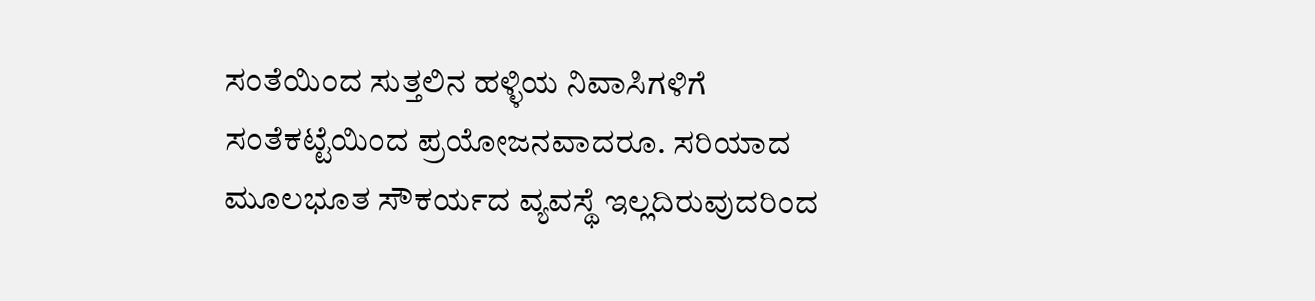ಸಂತೆಯಿಂದ ಸುತ್ತಲಿನ ಹಳ್ಳಿಯ ನಿವಾಸಿಗಳಿಗೆ ಸಂತೆಕಟ್ಟೆಯಿಂದ ಪ್ರಯೋಜನವಾದರೂ. ಸರಿಯಾದ ಮೂಲಭೂತ ಸೌಕರ್ಯದ ವ್ಯವಸ್ಥೆ ಇಲ್ಲದಿರುವುದರಿಂದ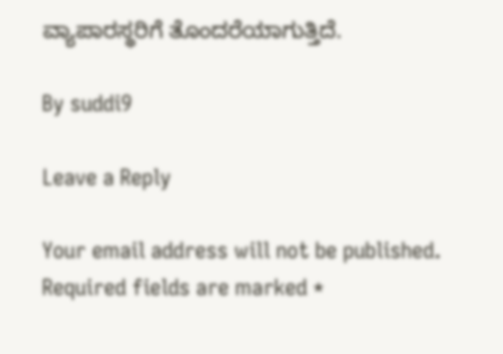ವ್ಯಾಪಾರಸ್ಥರಿಗೆ ತೊಂದರೆಯಾಗುತ್ತಿದೆ.

By suddi9

Leave a Reply

Your email address will not be published. Required fields are marked *